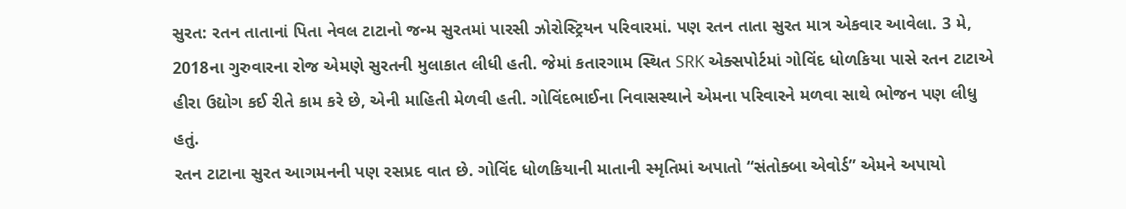સુરત: રતન તાતાનાં પિતા નેવલ ટાટાનો જન્મ સુરતમાં પારસી ઝોરોસ્ટ્રિયન પરિવારમાં. પણ રતન તાતા સુરત માત્ર એકવાર આવેલા. 3 મે, 2018ના ગુરુવારના રોજ એમણે સુરતની મુલાકાત લીધી હતી. જેમાં કતારગામ સ્થિત SRK એક્સપોર્ટમાં ગોવિંદ ધોળકિયા પાસે રતન ટાટાએ હીરા ઉદ્યોગ કઈ રીતે કામ કરે છે, એની માહિતી મેળવી હતી. ગોવિંદભાઈના નિવાસસ્થાને એમના પરિવારને મળવા સાથે ભોજન પણ લીધુ હતું.
રતન ટાટાના સુરત આગમનની પણ રસપ્રદ વાત છે. ગોવિંદ ધોળકિયાની માતાની સ્મૃતિમાં અપાતો “સંતોક્બા એવોર્ડ” એમને અપાયો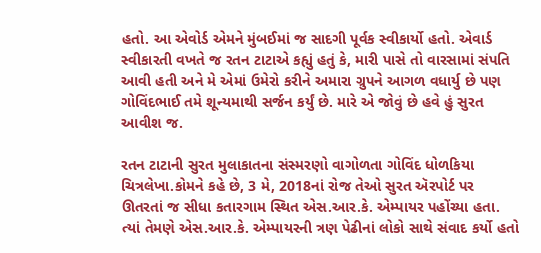હતો. આ એવોર્ડ એમને મુંબઈમાં જ સાદગી પૂર્વક સ્વીકાર્યો હતો. એવાર્ડ સ્વીકારતી વખતે જ રતન ટાટાએ કહ્યું હતું કે, મારી પાસે તો વારસામાં સંપતિ આવી હતી અને મે એમાં ઉમેરો કરીને અમારા ગ્રુપને આગળ વધાર્યુ છે પણ ગોવિંદભાઈ તમે શૂન્યમાથી સર્જન કર્યું છે. મારે એ જોવું છે હવે હું સુરત આવીશ જ.

રતન ટાટાની સુરત મુલાકાતના સંસ્મરણો વાગોળતા ગોવિંદ ધોળકિયા ચિત્રલેખા.કોમને કહે છે, 3 મે, 2018નાં રોજ તેઓ સુરત ઍરપોર્ટ પર ઊતરતાં જ સીધા કતારગામ સ્થિત એસ.આર.કે. એમ્પાયર પહોંચ્યા હતા. ત્યાં તેમણે એસ.આર.કે. એમ્પાયરની ત્રણ પેઢીનાં લોકો સાથે સંવાદ કર્યો હતો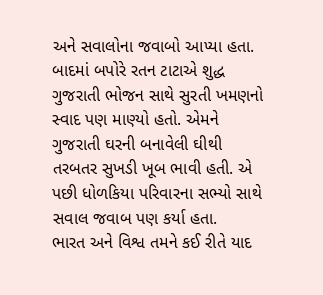અને સવાલોના જવાબો આપ્યા હતા. બાદમાં બપોરે રતન ટાટાએ શુદ્ધ ગુજરાતી ભોજન સાથે સુરતી ખમણનો સ્વાદ પણ માણ્યો હતો. એમને ગુજરાતી ઘરની બનાવેલી ઘીથી તરબતર સુખડી ખૂબ ભાવી હતી. એ પછી ધોળકિયા પરિવારના સભ્યો સાથે સવાલ જવાબ પણ કર્યા હતા.
ભારત અને વિશ્વ તમને કઈ રીતે યાદ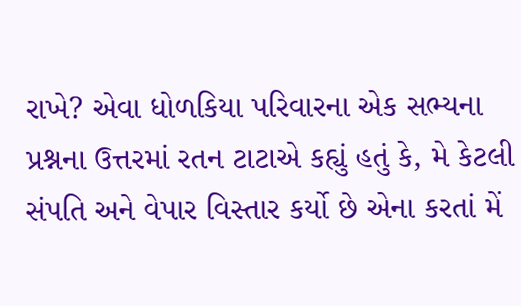રાખે? એવા ધોળકિયા પરિવારના એક સભ્યના પ્રશ્નના ઉત્તરમાં રતન ટાટાએ કહ્યું હતું કે, મે કેટલી સંપતિ અને વેપાર વિસ્તાર કર્યો છે એના કરતાં મેં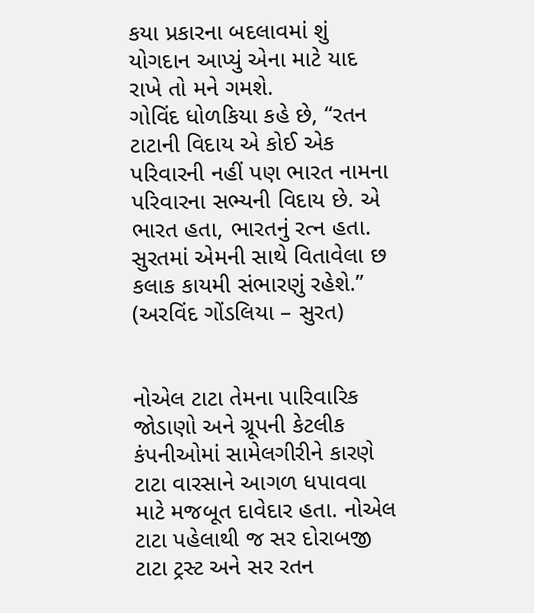કયા પ્રકારના બદલાવમાં શું યોગદાન આપ્યું એના માટે યાદ રાખે તો મને ગમશે.
ગોવિંદ ધોળકિયા કહે છે, “રતન ટાટાની વિદાય એ કોઈ એક પરિવારની નહીં પણ ભારત નામના પરિવારના સભ્યની વિદાય છે. એ ભારત હતા, ભારતનું રત્ન હતા. સુરતમાં એમની સાથે વિતાવેલા છ કલાક કાયમી સંભારણું રહેશે.”
(અરવિંદ ગોંડલિયા – સુરત)


નોએલ ટાટા તેમના પારિવારિક જોડાણો અને ગ્રૂપની કેટલીક કંપનીઓમાં સામેલગીરીને કારણે ટાટા વારસાને આગળ ધપાવવા માટે મજબૂત દાવેદાર હતા. નોએલ ટાટા પહેલાથી જ સર દોરાબજી ટાટા ટ્રસ્ટ અને સર રતન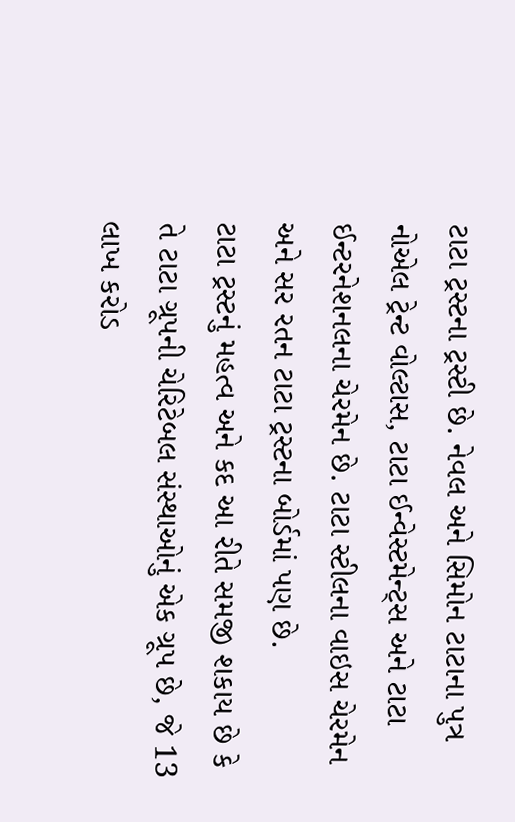ટાટા ટ્રસ્ટના ટ્રસ્ટી છે. નેવલ અને સિમોન ટાટાના પુત્ર નોએલ ટ્રેન્ટ વોલ્ટાસ, ટાટા ઈન્વેસ્ટમેન્ટ્સ અને ટાટા ઈન્ટરનેશનલના ચેરમેન છે. ટાટા સ્ટીલના વાઇસ ચેરમેન અને સર રતન ટાટા ટ્રસ્ટના બોર્ડમાં પણ છે.
ટાટા ટ્રસ્ટનું મહત્વ અને કદ આ રીતે સમજી શકાય છે કે તે ટાટા ગ્રૂપની ચેરિટેબલ સંસ્થાઓનું એક ગ્રૂપ છે, જે 13 લાખ કરોડ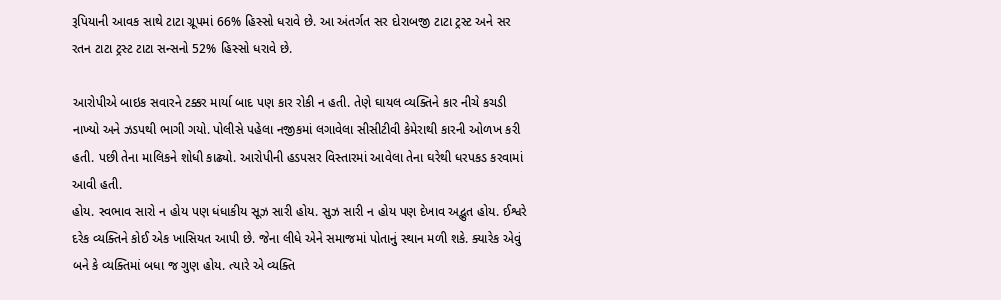રૂપિયાની આવક સાથે ટાટા ગ્રૂપમાં 66% હિસ્સો ધરાવે છે. આ અંતર્ગત સર દોરાબજી ટાટા ટ્રસ્ટ અને સર રતન ટાટા ટ્રસ્ટ ટાટા સન્સનો 52% હિસ્સો ધરાવે છે.

આરોપીએ બાઇક સવારને ટક્કર માર્યા બાદ પણ કાર રોકી ન હતી. તેણે ઘાયલ વ્યક્તિને કાર નીચે કચડી નાખ્યો અને ઝડપથી ભાગી ગયો. પોલીસે પહેલા નજીકમાં લગાવેલા સીસીટીવી કેમેરાથી કારની ઓળખ કરી હતી. પછી તેના માલિકને શોધી કાઢ્યો. આરોપીની હડપસર વિસ્તારમાં આવેલા તેના ઘરેથી ધરપકડ કરવામાં આવી હતી.
હોય. સ્વભાવ સારો ન હોય પણ ધંધાકીય સૂઝ સારી હોય. સુઝ સારી ન હોય પણ દેખાવ અદ્ભુત હોય. ઈશ્વરે દરેક વ્યક્તિને કોઈ એક ખાસિયત આપી છે. જેના લીધે એને સમાજમાં પોતાનું સ્થાન મળી શકે. ક્યારેક એવું બને કે વ્યક્તિમાં બધા જ ગુણ હોય. ત્યારે એ વ્યક્તિ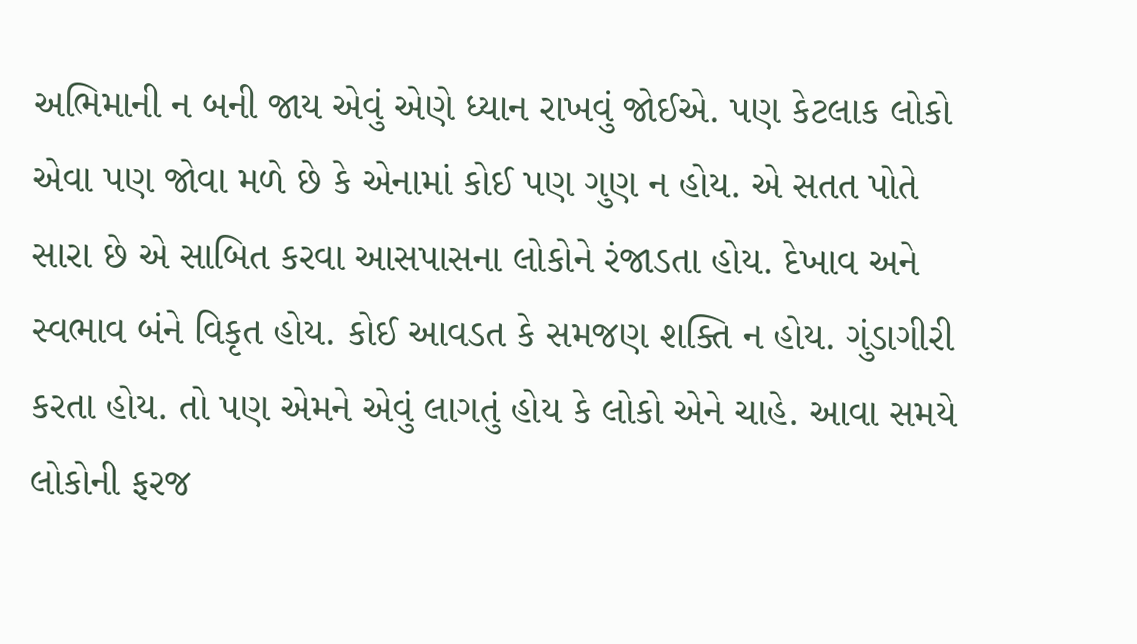અભિમાની ન બની જાય એવું એણે ધ્યાન રાખવું જોઈએ. પણ કેટલાક લોકો એવા પણ જોવા મળે છે કે એનામાં કોઈ પણ ગુણ ન હોય. એ સતત પોતે સારા છે એ સાબિત કરવા આસપાસના લોકોને રંજાડતા હોય. દેખાવ અને સ્વભાવ બંને વિકૃત હોય. કોઈ આવડત કે સમજણ શક્તિ ન હોય. ગુંડાગીરી કરતા હોય. તો પણ એમને એવું લાગતું હોય કે લોકો એને ચાહે. આવા સમયે લોકોની ફરજ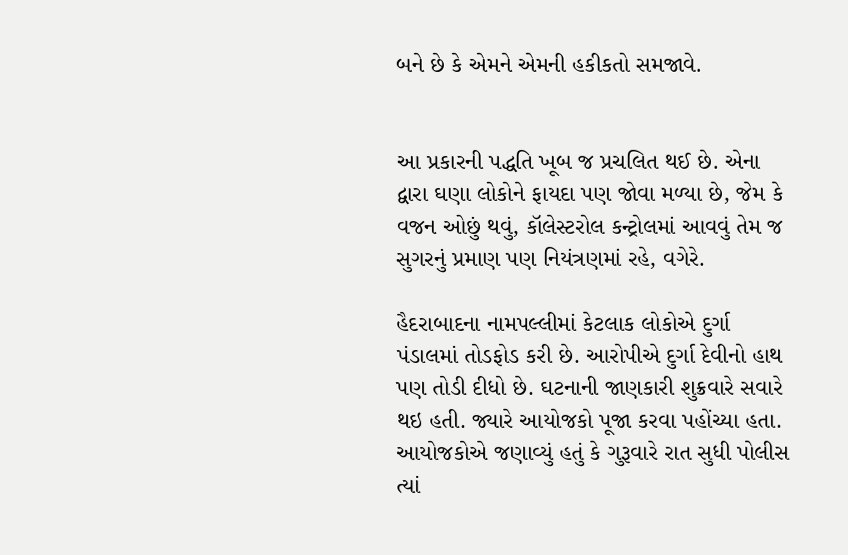બને છે કે એમને એમની હકીકતો સમજાવે.


આ પ્રકારની પદ્ધતિ ખૂબ જ પ્રચલિત થઈ છે. એના દ્વારા ઘણા લોકોને ફાયદા પણ જોવા મળ્યા છે, જેમ કે વજન ઓછું થવું, કૉલેસ્ટરોલ કન્ટ્રોલમાં આવવું તેમ જ સુગરનું પ્રમાણ પણ નિયંત્રણમાં રહે, વગેરે.

હૈદરાબાદના નામપલ્લીમાં કેટલાક લોકોએ દુર્ગા પંડાલમાં તોડફોડ કરી છે. આરોપીએ દુર્ગા દેવીનો હાથ પણ તોડી દીધો છે. ઘટનાની જાણકારી શુક્રવારે સવારે થઇ હતી. જ્યારે આયોજકો પૂજા કરવા પહોંચ્યા હતા. આયોજકોએ જણાવ્યું હતું કે ગુરૂવારે રાત સુધી પોલીસ ત્યાં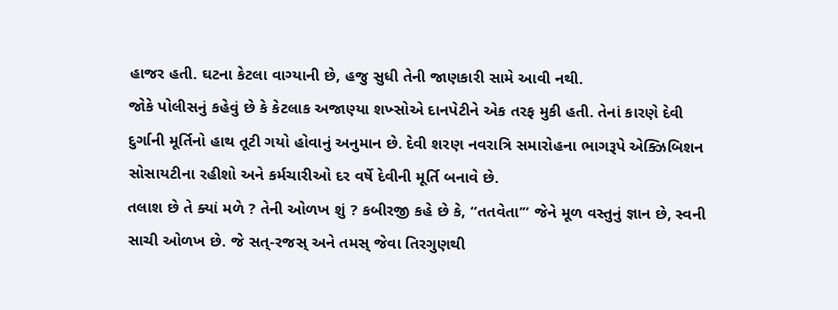હાજર હતી. ઘટના કેટલા વાગ્યાની છે, હજુ સુધી તેની જાણકારી સામે આવી નથી.
જોકે પોલીસનું કહેવું છે કે કેટલાક અજાણ્યા શખ્સોએ દાનપેટીને એક તરફ મુકી હતી. તેનાં કારણે દેવી દુર્ગાની મૂર્તિનો હાથ તૂટી ગયો હોવાનું અનુમાન છે. દેવી શરણ નવરાત્રિ સમારોહના ભાગરૂપે એક્ઝિબિશન સોસાયટીના રહીશો અને કર્મચારીઓ દર વર્ષે દેવીની મૂર્તિ બનાવે છે.
તલાશ છે તે ક્યાં મળે ? તેની ઓળખ શું ? કબીરજી કહે છે કે, “તતવેતા’” જેને મૂળ વસ્તુનું જ્ઞાન છે, સ્વની સાચી ઓળખ છે. જે સત્-રજસ્ અને તમસ્ જેવા તિરગુણથી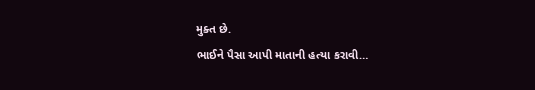મુક્ત છે.
ભાઈને પૈસા આપી માતાની હત્યા કરાવી…